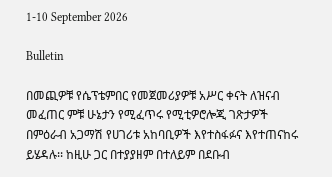1-10 September 2026

Bulletin

በመጪዎቹ የሴፕቴምበር የመጀመሪያዎቹ አሥር ቀናት ለዝናብ መፈጠር ምቹ ሁኔታን የሚፈጥሩ የሚቲዎሮሎጂ ገጽታዎች በምዕራብ አጋማሽ የሀገሪቱ አከባቢዎች እየተስፋፉና እየተጠናከሩ ይሄዳሉ፡፡ ከዚሁ ጋር በተያያዘም በተለይም በደቡብ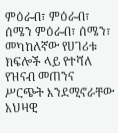ምዕራብ፣ ምዕራብ፣ ሰሜን ምዕራብ፣ ሰሜን፣ መካከለኛው የሀገሪቱ ክፍሎች ላይ የተሻለ የዝናብ መጠንና ሥርጭት እንደሚኖራቸው አህዛዊ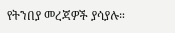የትንበያ መረጃዎች ያሳያሉ።